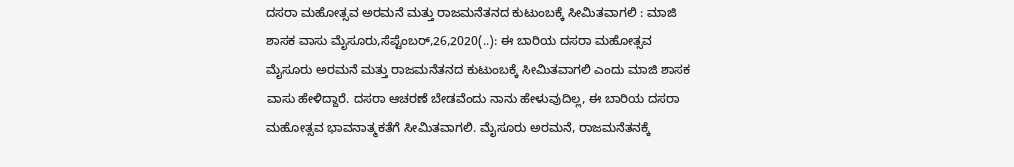ದಸರಾ ಮಹೋತ್ಸವ ಅರಮನೆ ಮತ್ತು ರಾಜಮನೆತನದ ಕುಟುಂಬಕ್ಕೆ ಸೀಮಿತವಾಗಲಿ : ಮಾಜಿ ಶಾಸಕ ವಾಸು ಮೈಸೂರು,ಸೆಪ್ಟೆಂಬರ್,26,2020(..): ಈ ಬಾರಿಯ ದಸರಾ ಮಹೋತ್ಸವ ಮೈಸೂರು ಅರಮನೆ ಮತ್ತು ರಾಜಮನೆತನದ ಕುಟುಂಬಕ್ಕೆ ಸೀಮಿತವಾಗಲಿ ಎಂದು ಮಾಜಿ ಶಾಸಕ ವಾಸು ಹೇಳಿದ್ದಾರೆ. ದಸರಾ ಆಚರಣೆ ಬೇಡವೆಂದು ನಾನು ಹೇಳುವುದಿಲ್ಲ, ಈ ಬಾರಿಯ ದಸರಾ ಮಹೋತ್ಸವ ಭಾವನಾತ್ಮಕತೆಗೆ ಸೀಮಿತವಾಗಲಿ. ಮೈಸೂರು ಅರಮನೆ, ರಾಜಮನೆತನಕ್ಕೆ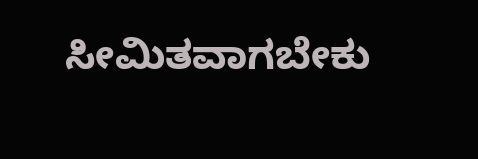ಸೀಮಿತವಾಗಬೇಕು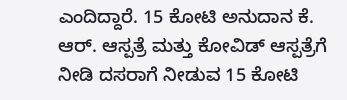ಎಂದಿದ್ದಾರೆ. 15 ಕೋಟಿ ಅನುದಾನ ಕೆ. ಆರ್. ಆಸ್ಪತ್ರೆ ಮತ್ತು ಕೋವಿಡ್ ಆಸ್ಪತ್ರೆಗೆ ನೀಡಿ ದಸರಾಗೆ ನೀಡುವ 15 ಕೋಟಿ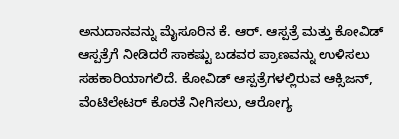ಅನುದಾನವನ್ನು ಮೈಸೂರಿನ ಕೆ. ಆರ್. ಆಸ್ಪತ್ರೆ ಮತ್ತು ಕೋವಿಡ್ ಆಸ್ಪತ್ರೆಗೆ ನೀಡಿದರೆ ಸಾಕಷ್ಟು ಬಡವರ ಪ್ರಾಣವನ್ನು ಉಳಿಸಲು‌ ಸಹಕಾರಿಯಾಗಲಿದೆ. ಕೋವಿಡ್ ಆಸ್ಪತ್ರೆಗಳಲ್ಲಿರುವ ಆಕ್ಸಿಜನ್, ವೆಂಟಿಲೇಟರ್ ಕೊರತೆ ನೀಗಿಸಲು, ಆರೋಗ್ಯ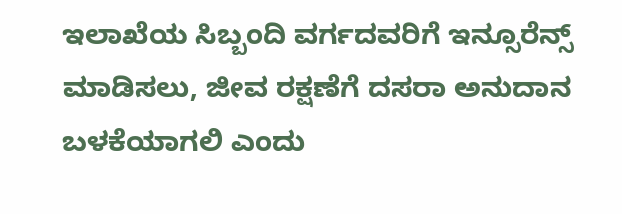ಇಲಾಖೆಯ ಸಿಬ್ಬಂದಿ ವರ್ಗದವರಿಗೆ ಇನ್ಸೂರೆ‌ನ್ಸ್ ಮಾಡಿಸಲು, ಜೀವ ರಕ್ಷಣೆಗೆ ದಸರಾ ಅನುದಾನ ಬಳಕೆಯಾಗಲಿ ಎಂದು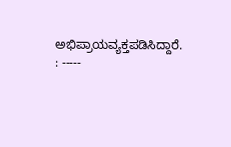ಅಭಿಪ್ರಾಯವ್ಯಕ್ತಪಡಿಸಿದ್ದಾರೆ. : -----